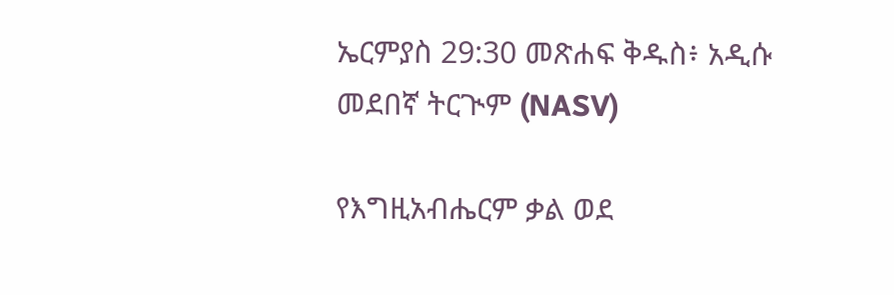ኤርምያስ 29:30 መጽሐፍ ቅዱስ፥ አዲሱ መደበኛ ትርጒም (NASV)

የእግዚአብሔርም ቃል ወደ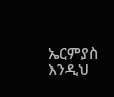ኤርምያስ እንዲህ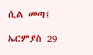ሲል መጣ፤

ኤርምያስ 29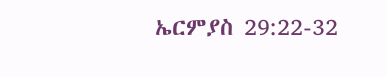ኤርምያስ 29:22-32